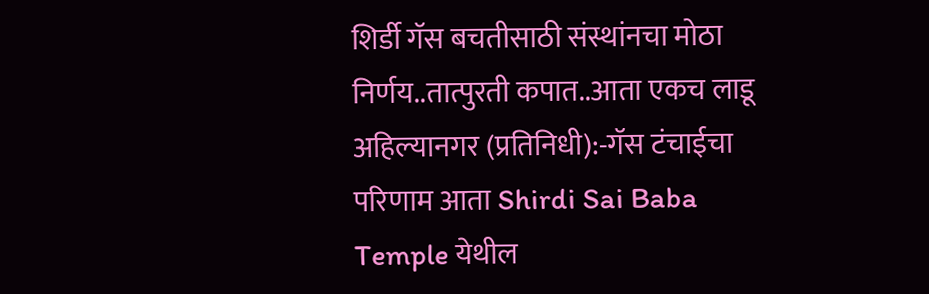शिर्डी गॅस बचतीसाठी संस्थांनचा मोठा निर्णय..तात्पुरती कपात..आता एकच लाडू
अहिल्यानगर (प्रतिनिधी):-गॅस टंचाईचा परिणाम आता Shirdi Sai Baba Temple येथील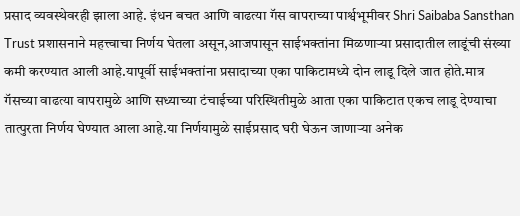प्रसाद व्यवस्थेवरही झाला आहे. इंधन बचत आणि वाढत्या गॅस वापराच्या पार्श्वभूमीवर Shri Saibaba Sansthan Trust प्रशासनाने महत्त्वाचा निर्णय घेतला असून,आजपासून साईभक्तांना मिळणाऱ्या प्रसादातील लाडूंची संख्या कमी करण्यात आली आहे.यापूर्वी साईभक्तांना प्रसादाच्या एका पाकिटामध्ये दोन लाडू दिले जात होते.मात्र गॅसच्या वाढत्या वापरामुळे आणि सध्याच्या टंचाईच्या परिस्थितीमुळे आता एका पाकिटात एकच लाडू देण्याचा तात्पुरता निर्णय घेण्यात आला आहे.या निर्णयामुळे साईप्रसाद घरी घेऊन जाणाऱ्या अनेक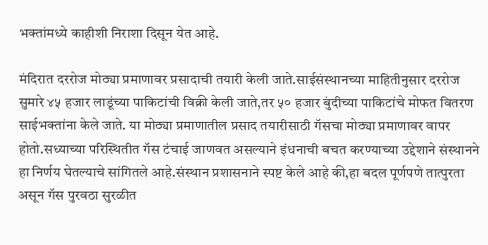भक्तांमध्ये काहीशी निराशा दिसून येत आहे.

मंदिरात दररोज मोठ्या प्रमाणावर प्रसादाची तयारी केली जाते.साईसंस्थानच्या माहितीनुसार दररोज सुमारे ४५ हजार लाडूंच्या पाकिटांची विक्री केली जाते,तर ५० हजार बुंदीच्या पाकिटांचे मोफत वितरण साईभक्तांना केले जाते. या मोठ्या प्रमाणातील प्रसाद तयारीसाठी गॅसचा मोठ्या प्रमाणावर वापर होतो.सध्याच्या परिस्थितीत गॅस टंचाई जाणवत असल्याने इंधनाची बचत करण्याच्या उद्देशाने संस्थानने हा निर्णय घेतल्याचे सांगितले आहे.संस्थान प्रशासनाने स्पष्ट केले आहे की,हा बदल पूर्णपणे तात्पुरता असून गॅस पुरवठा सुरळीत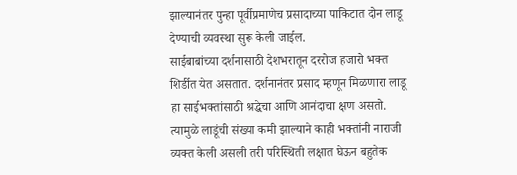झाल्यानंतर पुन्हा पूर्वीप्रमाणेच प्रसादाच्या पाकिटात दोन लाडू देण्याची व्यवस्था सुरू केली जाईल.
साईबाबांच्या दर्शनासाठी देशभरातून दररोज हजारो भक्त शिर्डीत येत असतात. दर्शनानंतर प्रसाद म्हणून मिळणारा लाडू हा साईभक्तांसाठी श्रद्धेचा आणि आनंदाचा क्षण असतो. त्यामुळे लाडूंची संख्या कमी झाल्याने काही भक्तांनी नाराजी व्यक्त केली असली तरी परिस्थिती लक्षात घेऊन बहुतेक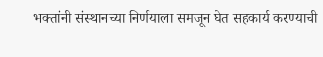भक्तांनी संस्थानच्या निर्णयाला समजून घेत सहकार्य करण्याची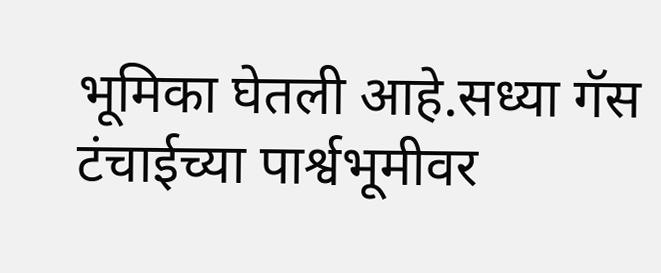भूमिका घेतली आहे.सध्या गॅस टंचाईच्या पार्श्वभूमीवर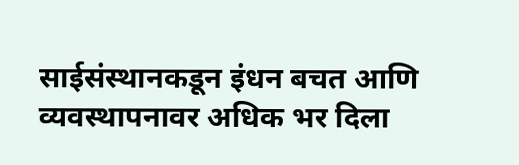साईसंस्थानकडून इंधन बचत आणि व्यवस्थापनावर अधिक भर दिला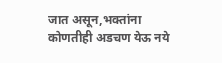जात असून,भक्तांना कोणतीही अडचण येऊ नये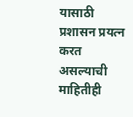यासाठी प्रशासन प्रयत्न करत असल्याची माहितीही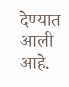देण्यात आली आहे.